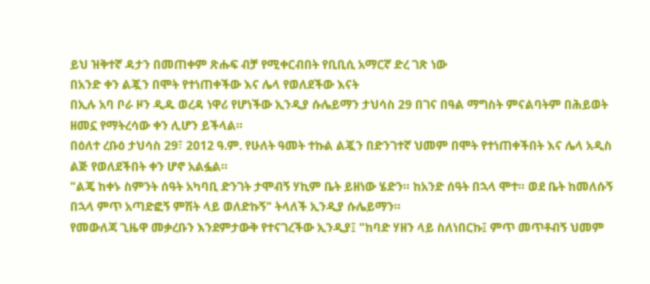ይህ ዝቅተኛ ዳታን በመጠቀም ጽሑፍ ብቻ የሚቀርብበት የቢቢሲ አማርኛ ድረ ገጽ ነው
በአንድ ቀን ልጇን በሞት የተነጠቀችው እና ሌላ የወለደችው እናት
በኢሉ አባ ቦራ ዞን ዲዱ ወረዳ ነዋሪ የሆነችው ኢንዲያ ሱሌይማን ታህሳስ 29 በገና በዓል ማግስት ምናልባትም በሕይወት ዘመኗ የማትረሳው ቀን ሊሆን ይችላል።
በዕለተ ረቡዕ ታህሳስ 29፣ 2012 ዓ.ም. የሁለት ዓመት ተኩል ልጇን በድንገተኛ ህመም በሞት የተነጠቀችበት እና ሌላ አዲስ ልጅ የወለደችበት ቀን ሆኖ አልፏል።
"ልጄ ከቀኑ ስምንት ሰዓት አካባቢ ድንገት ታሞብኝ ሃኪም ቤት ይዘነው ሄድን። ከአንድ ሰዓት በኋላ ሞተ። ወደ ቤት ከመለሱኝ በኋላ ምጥ አጣድፎኝ ምሽት ላይ ወለድኩኝ" ትላለች ኢንዲያ ሱሌይማን።
የመውለጃ ጊዜዋ መቃረቡን እንደምታውቅ የተናገረችው ኢንዲያ፤ "ከባድ ሃዘን ላይ ስለነበርኩ፤ ምጥ መጥቶብኝ ህመም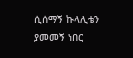ሲሰማኝ ኩላሊቴን ያመመኝ ነበር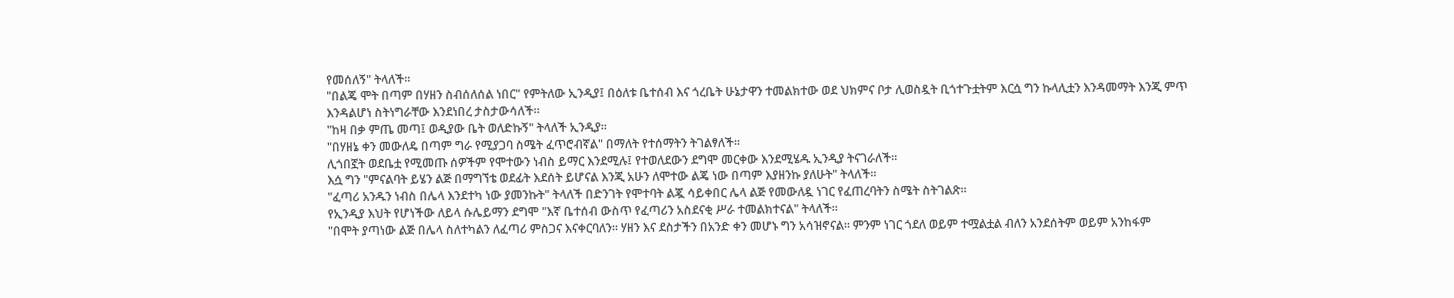የመሰለኝ" ትላለች።
"በልጄ ሞት በጣም በሃዘን ስብሰለሰል ነበር" የምትለው ኢንዲያ፤ በዕለቱ ቤተሰብ እና ጎረቤት ሁኔታዋን ተመልክተው ወደ ህክምና ቦታ ሊወስዷት ቢጎተጉቷትም እርሷ ግን ኩላሊቷን እንዳመማት እንጂ ምጥ እንዳልሆነ ስትነግራቸው እንደነበረ ታስታውሳለች።
"ከዛ በቃ ምጤ መጣ፤ ወዲያው ቤት ወለድኩኝ" ትላለች ኢንዲያ።
"በሃዘኔ ቀን መውለዴ በጣም ግራ የሚያጋባ ስሜት ፈጥሮብኛል" በማለት የተሰማትን ትገልፃለች።
ሊጎበኟት ወደቤቷ የሚመጡ ሰዎችም የሞተውን ነብስ ይማር እንደሚሉ፤ የተወለደውን ደግሞ መርቀው እንደሚሄዱ ኢንዲያ ትናገራለች።
እሷ ግን "ምናልባት ይሄን ልጅ በማግኘቴ ወደፊት እደሰት ይሆናል እንጂ አሁን ለሞተው ልጄ ነው በጣም እያዘንኩ ያለሁት" ትላለች።
"ፈጣሪ አንዱን ነብስ በሌላ እንደተካ ነው ያመንኩት" ትላለች በድንገት የሞተባት ልጇ ሳይቀበር ሌላ ልጅ የመውለዷ ነገር የፈጠረባትን ስሜት ስትገልጽ።
የኢንዲያ እህት የሆነችው ለይላ ሱሌይማን ደግሞ "እኛ ቤተሰብ ውስጥ የፈጣሪን አስደናቂ ሥራ ተመልክተናል" ትላለች።
"በሞት ያጣነው ልጅ በሌላ ስለተካልን ለፈጣሪ ምስጋና እናቀርባለን። ሃዘን እና ደስታችን በአንድ ቀን መሆኑ ግን አሳዝኖናል። ምንም ነገር ጎደለ ወይም ተሟልቷል ብለን አንደሰትም ወይም አንከፋም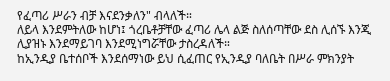የፈጣሪ ሥራን ብቻ እናደንቃለን" ብላለች።
ለይላ እንደምትለው ከሆነ፤ ጎረቤቶቻቸው ፈጣሪ ሌላ ልጅ ስለሰጣቸው ደስ ሊሰኙ እንጂ ሊያዝኑ እንደማይገባ እንደሚነግሯቸው ታስረዳለች።
ከኢንዲያ ቤተሰቦች እንደሰማነው ይህ ሲፈጠር የኢንዲያ ባለቤት በሥራ ምክንያት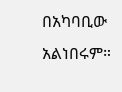በአካባቢው አልነበሩም።